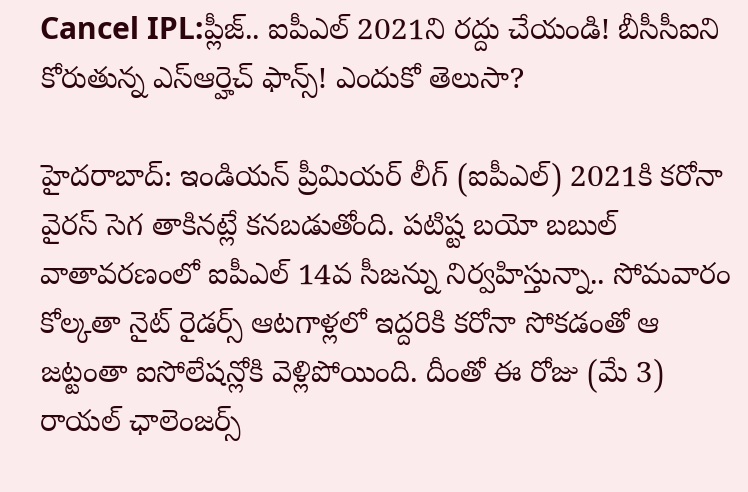Cancel IPL:ప్లీజ్.. ఐపీఎల్ 2021ని రద్దు చేయండి! బీసీసీఐని కోరుతున్న ఎస్ఆర్హెచ్ ఫాన్స్! ఎందుకో తెలుసా?

హైదరాబాద్: ఇండియన్ ప్రీమియర్ లీగ్ (ఐపీఎల్) 2021కి కరోనా వైరస్ సెగ తాకినట్లే కనబడుతోంది. పటిష్ట బయో బబుల్ వాతావరణంలో ఐపీఎల్ 14వ సీజన్ను నిర్వహిస్తున్నా.. సోమవారం కోల్కతా నైట్ రైడర్స్ ఆటగాళ్లలో ఇద్దరికి కరోనా సోకడంతో ఆ జట్టంతా ఐసోలేషన్లోకి వెళ్లిపోయింది. దీంతో ఈ రోజు (మే 3) రాయల్ ఛాలెంజర్స్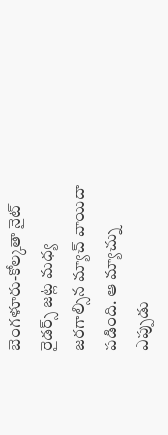బెంగళూరు-కోల్కతా నైట్ రైడర్స్ జట్ల మధ్య జరగాల్సిన మ్యాచ్ వాయిదా పడింది. ఆ మ్యాచ్ను ఎప్పుడు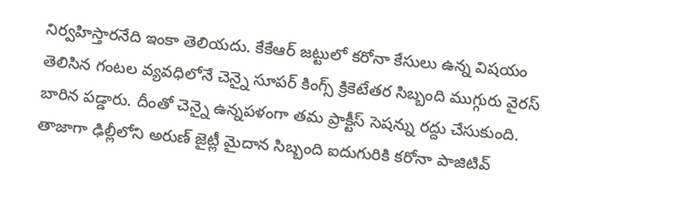నిర్వహిస్తారనేది ఇంకా తెలియదు. కేకేఆర్ జట్టులో కరోనా కేసులు ఉన్న విషయం తెలిసిన గంటల వ్యవధిలోనే చెన్నై సూపర్ కింగ్స్ క్రికెటేతర సిబ్బంది ముగ్గురు వైరస్ బారిన పడ్డారు. దీంతో చెన్నై ఉన్నపళంగా తమ ప్రాక్టీస్ సెషన్ను రద్దు చేసుకుంది. తాజాగా ఢిల్లీలోని అరుణ్ జైట్లీ మైదాన సిబ్బంది ఐదుగురికి కరోనా పాజిటివ్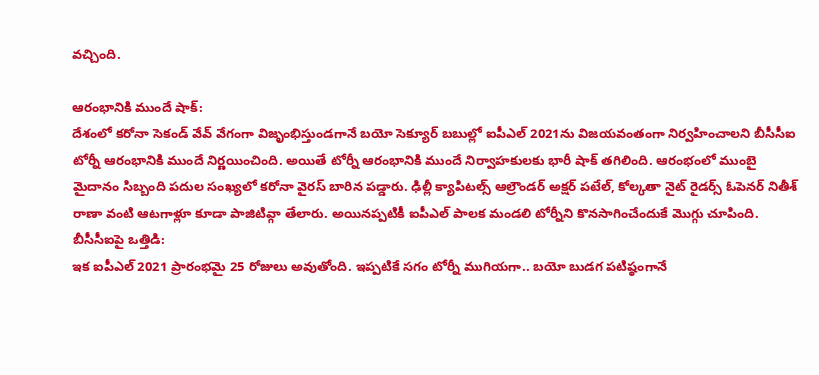వచ్చింది.

ఆరంభానికి ముందే షాక్:
దేశంలో కరోనా సెకండ్ వేవ్ వేగంగా విజృంభిస్తుండగానే బయో సెక్యూర్ బబుల్లో ఐపీఎల్ 2021ను విజయవంతంగా నిర్వహించాలని బీసీసీఐ టోర్నీ ఆరంభానికి ముందే నిర్ణయించింది. అయితే టోర్నీ ఆరంభానికి ముందే నిర్వాహకులకు భారీ షాక్ తగిలింది. ఆరంభంలో ముంబై మైదానం సిబ్బంది పదుల సంఖ్యలో కరోనా వైరస్ బారిన పడ్డారు. ఢిల్లీ క్యాపిటల్స్ ఆల్రౌండర్ అక్షర్ పటేల్, కోల్కతా నైట్ రైడర్స్ ఓపెనర్ నితీశ్ రాణా వంటి ఆటగాళ్లూ కూడా పాజిటివ్గా తేలారు. అయినప్పటికీ ఐపీఎల్ పాలక మండలి టోర్నీని కొనసాగించేందుకే మొగ్గు చూపింది.
బీసీసీఐపై ఒత్తిడి:
ఇక ఐపీఎల్ 2021 ప్రారంభమై 25 రోజులు అవుతోంది. ఇప్పటికే సగం టోర్నీ ముగియగా.. బయో బుడగ పటిష్ఠంగానే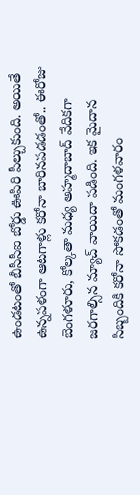ఉండటంతో బీసీసీఐ బోర్డు ఊపిరి పీల్చుకుంది. అయితే ఉన్నపళంగా ఆటగాళ్లు కరోనా బారినపడడంతో.. ఈరోజు బెంగళూరు, కోల్కతా మధ్య అహ్మదాబాద్ వేదికగా జరగాల్సిన మ్యాచ్ వాయిదా పడింది. ఇక మైదాన సిబ్బందికి కరోనా సోకడంతో మంగళవారం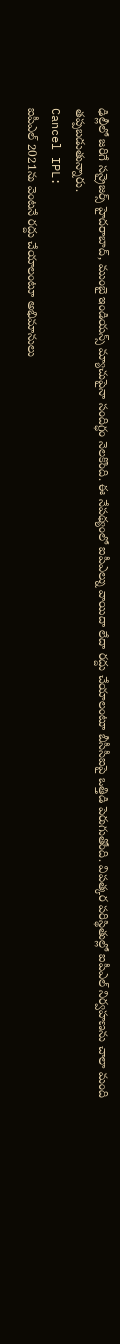ఢిల్లీలో జరిగే సన్రైజర్స్ హైదరాబాద్, ముంబై ఇండియన్స్ మ్యాచుపైనా సందిగ్ధం నెలకొంది. ఈ నేపథ్యంలో ఐపీఎల్ను వాయిదా లేదా రద్దు చేయాలంటూ బీసీసీఐపై ఒత్తిడి పెరుగుతోంది. విపత్కర పరిస్థితుల్లో ఐపీఎల్ నిర్వహణను చాలా మంది తప్పబడుతున్నారు.
Cancel IPL:
ఐపీఎల్ 2021ను వెంటనే రద్దు చేయాలంటూ అభిమానులు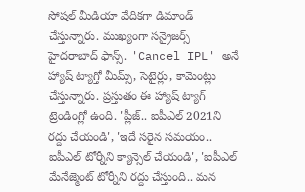సోషల్ మీడియా వేదికగా డిమాండ్ చేస్తున్నారు. ముఖ్యంగా సన్రైజర్స్ హైదరాబాద్ ఫాన్స్. 'Cancel IPL' అనే హ్యాష్ ట్యాగ్తో మీమ్స్, సెటైర్లు, కామెంట్లు చేస్తున్నారు. ప్రస్తుతం ఈ హ్యాష్ ట్యాగ్ ట్రెండింగ్లో ఉంది. 'ప్లీజ్.. ఐపీఎల్ 2021ని రద్దు చేయండి', 'ఇదే సరైన సమయం.. ఐపీఎల్ టోర్నీని క్యాన్సెల్ చేయండి', 'ఐపీఎల్ మేనేజ్మెంట్ టోర్నీని రద్దు చేస్తుంది.. మన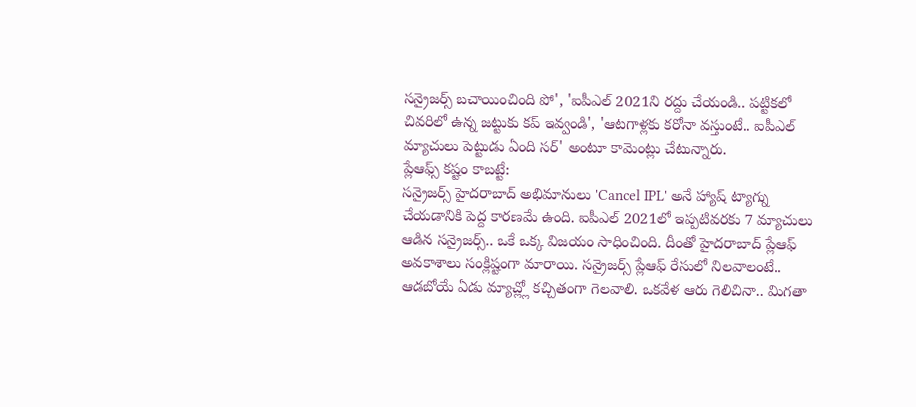సన్రైజర్స్ బచాయించింది పో', 'ఐపీఎల్ 2021ని రద్దు చేయండి.. పట్టికలో చివరిలో ఉన్న జట్టుకు కప్ ఇవ్వండి', 'ఆటగాళ్లకు కరోనా వస్తుంటే.. ఐపీఎల్ మ్యాచులు పెట్టుడు ఏంది సర్' అంటూ కామెంట్లు చేటున్నారు.
ప్లేఆఫ్స్ కష్టం కాబట్టే:
సన్రైజర్స్ హైదరాబాద్ అభిమానులు 'Cancel IPL' అనే హ్యాష్ ట్యాగ్ను చేయడానికి పెద్ద కారణమే ఉంది. ఐపీఎల్ 2021లో ఇప్పటివరకు 7 మ్యాచులు ఆడిన సన్రైజర్స్.. ఒకే ఒక్క విజయం సాధించింది. దీంతో హైదరాబాద్ ప్లేఆఫ్ అవకాశాలు సంక్లిష్టంగా మారాయి. సన్రైజర్స్ ప్లేఆఫ్ రేసులో నిలవాలంటే.. ఆడబోయే ఏడు మ్యాచ్ల్లో కచ్చితంగా గెలవాలి. ఒకవేళ ఆరు గెలిచినా.. మిగతా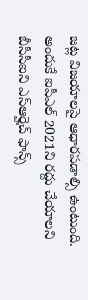జట్ల విజయాలపై ఆధారపడాల్సి ఉంటుంది. అందుకే ఐపీఎల్ 2021ని రద్దు చేయాలని బీసీసీఐని ఎస్ఆర్హెచ్ ఫాన్స్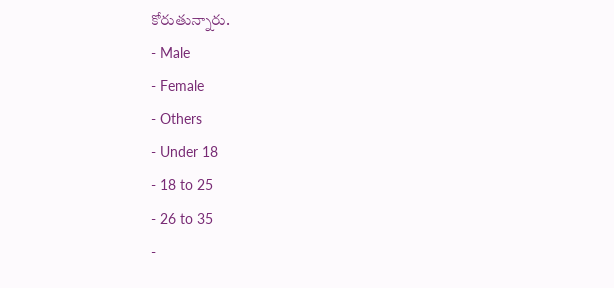కోరుతున్నారు.
- Male
- Female
- Others
- Under 18
- 18 to 25
- 26 to 35
-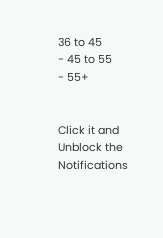36 to 45
- 45 to 55
- 55+


Click it and Unblock the Notifications